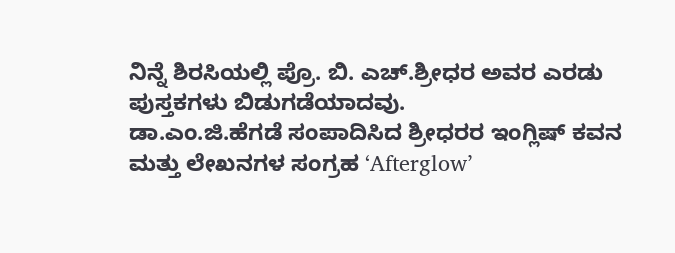ನಿನ್ನೆ ಶಿರಸಿಯಲ್ಲಿ ಪ್ರೊ. ಬಿ. ಎಚ್.ಶ್ರೀಧರ ಅವರ ಎರಡು ಪುಸ್ತಕಗಳು ಬಿಡುಗಡೆಯಾದವು.
ಡಾ.ಎಂ.ಜಿ.ಹೆಗಡೆ ಸಂಪಾದಿಸಿದ ಶ್ರೀಧರರ ಇಂಗ್ಲಿಷ್ ಕವನ ಮತ್ತು ಲೇಖನಗಳ ಸಂಗ್ರಹ ‘Afterglow’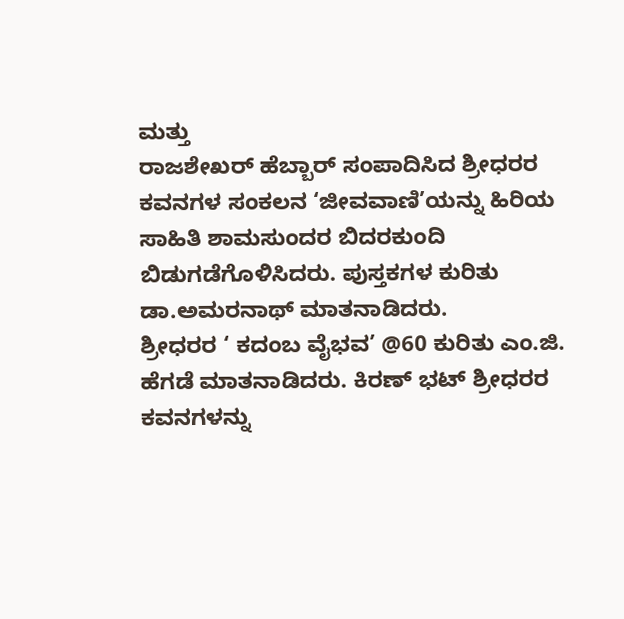ಮತ್ತು
ರಾಜಶೇಖರ್ ಹೆಬ್ಬಾರ್ ಸಂಪಾದಿಸಿದ ಶ್ರೀಧರರ ಕವನಗಳ ಸಂಕಲನ ‘ಜೀವವಾಣಿ’ಯನ್ನು ಹಿರಿಯ ಸಾಹಿತಿ ಶಾಮಸುಂದರ ಬಿದರಕುಂದಿ ಬಿಡುಗಡೆಗೊಳಿಸಿದರು. ಪುಸ್ತಕಗಳ ಕುರಿತು ಡಾ.ಅಮರನಾಥ್ ಮಾತನಾಡಿದರು.
ಶ್ರೀಧರರ ‘ ಕದಂಬ ವೈಭವ’ @60 ಕುರಿತು ಎಂ.ಜಿ. ಹೆಗಡೆ ಮಾತನಾಡಿದರು. ಕಿರಣ್ ಭಟ್ ಶ್ರೀಧರರ ಕವನಗಳನ್ನು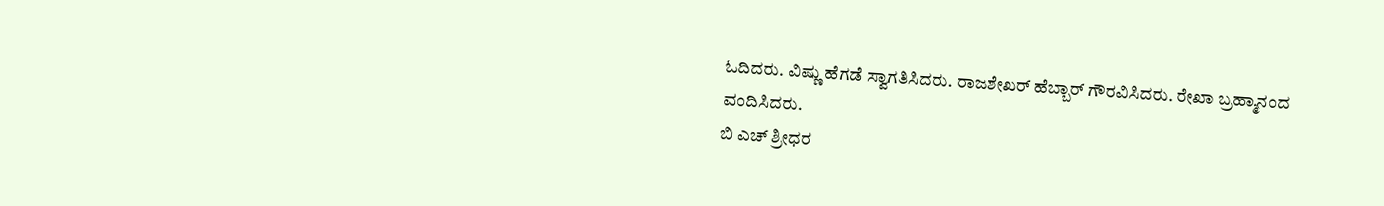ಓದಿದರು. ವಿಷ್ಣು ಹೆಗಡೆ ಸ್ವಾಗತಿಸಿದರು. ರಾಜಶೇಖರ್ ಹೆಬ್ಬಾರ್ ಗೌರವಿಸಿದರು. ರೇಖಾ ಬ್ರಹ್ಮಾನಂದ ವಂದಿಸಿದರು.
ಬಿ ಎಚ್ ಶ್ರೀಧರ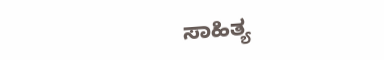ಸಾಹಿತ್ಯ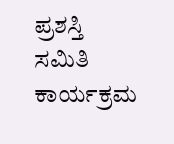ಪ್ರಶಸ್ತಿ ಸಮಿತಿ ಕಾರ್ಯಕ್ರಮ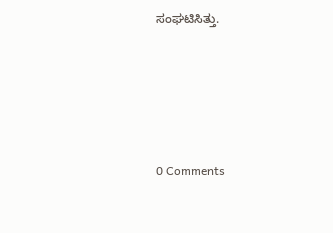ಸಂಘಟಿಸಿತ್ತು.






0 Comments